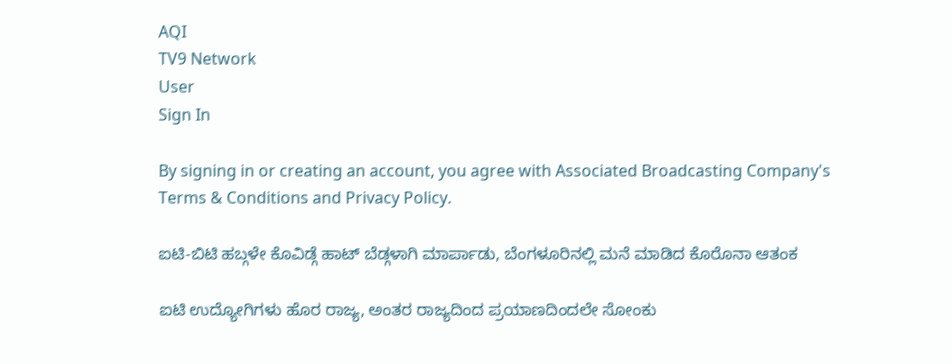AQI
TV9 Network
User
Sign In

By signing in or creating an account, you agree with Associated Broadcasting Company's Terms & Conditions and Privacy Policy.

ಐಟಿ-ಬಿಟಿ ಹಬ್ಗಳೇ ಕೊವಿಡ್ಗೆ ಹಾಟ್ ಬೆಡ್ಗಳಾಗಿ ಮಾರ್ಪಾಡು, ಬೆಂಗಳೂರಿನಲ್ಲಿ ಮನೆ ಮಾಡಿದ ಕೊರೊನಾ ಆತಂಕ

ಐಟಿ ಉದ್ಯೋಗಿಗಳು ಹೊರ ರಾಜ್ಯ, ಅಂತರ ರಾಜ್ಯದಿಂದ ಪ್ರಯಾಣದಿಂದಲೇ ಸೋಂಕು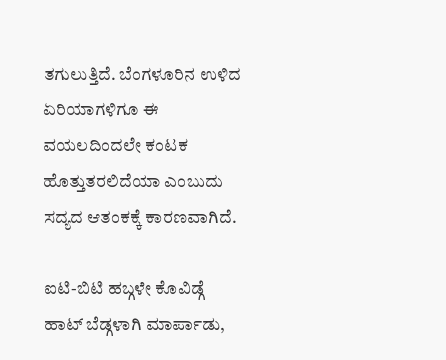ತಗುಲುತ್ತಿದೆ. ಬೆಂಗಳೂರಿನ ಉಳಿದ ಏರಿಯಾಗಳಿಗೂ ಈ ವಯಲದಿಂದಲೇ ಕಂಟಕ ಹೊತ್ತುತರಲಿದೆಯಾ ಎಂಬುದು ಸದ್ಯದ ಆತಂಕಕ್ಕೆ ಕಾರಣವಾಗಿದೆ.

ಐಟಿ-ಬಿಟಿ ಹಬ್ಗಳೇ ಕೊವಿಡ್ಗೆ ಹಾಟ್ ಬೆಡ್ಗಳಾಗಿ ಮಾರ್ಪಾಡು,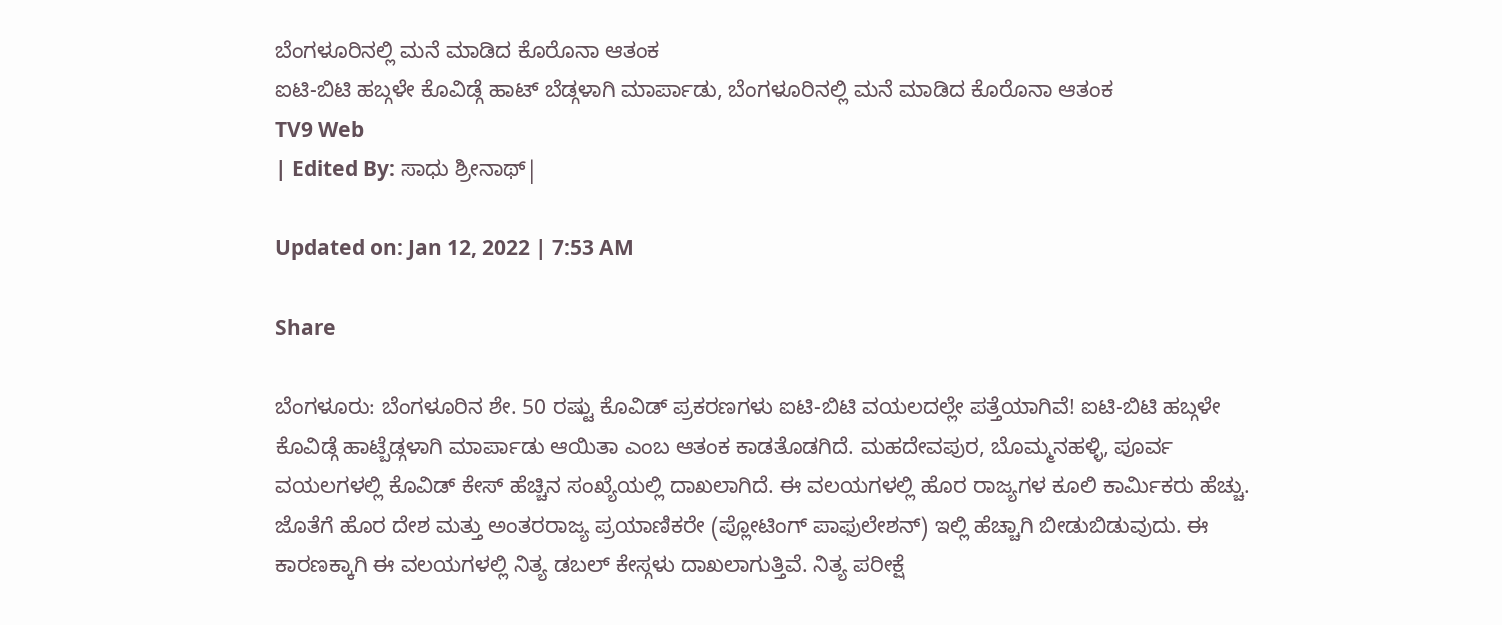ಬೆಂಗಳೂರಿನಲ್ಲಿ ಮನೆ ಮಾಡಿದ ಕೊರೊನಾ ಆತಂಕ
ಐಟಿ-ಬಿಟಿ ಹಬ್ಗಳೇ ಕೊವಿಡ್ಗೆ ಹಾಟ್ ಬೆಡ್ಗಳಾಗಿ ಮಾರ್ಪಾಡು, ಬೆಂಗಳೂರಿನಲ್ಲಿ ಮನೆ ಮಾಡಿದ ಕೊರೊನಾ ಆತಂಕ
TV9 Web
| Edited By: ಸಾಧು ಶ್ರೀನಾಥ್|

Updated on: Jan 12, 2022 | 7:53 AM

Share

ಬೆಂಗಳೂರು: ಬೆಂಗಳೂರಿನ ಶೇ. 50 ರಷ್ಟು ಕೊವಿಡ್ ಪ್ರಕರಣಗಳು ಐಟಿ-ಬಿಟಿ ವಯಲದಲ್ಲೇ ಪತ್ತೆಯಾಗಿವೆ! ಐಟಿ-ಬಿಟಿ ಹಬ್ಗಳೇ ಕೊವಿಡ್ಗೆ ಹಾಟ್ಬೆಡ್ಗಳಾಗಿ ಮಾರ್ಪಾಡು ಆಯಿತಾ ಎಂಬ ಆತಂಕ ಕಾಡತೊಡಗಿದೆ. ಮಹದೇವಪುರ, ಬೊಮ್ಮನಹಳ್ಳಿ, ಪೂರ್ವ ವಯಲಗಳಲ್ಲಿ ಕೊವಿಡ್ ಕೇಸ್ ಹೆಚ್ಚಿನ ಸಂಖ್ಯೆಯಲ್ಲಿ ದಾಖಲಾಗಿದೆ. ಈ ವಲಯಗಳಲ್ಲಿ ಹೊರ ರಾಜ್ಯಗಳ ಕೂಲಿ ಕಾರ್ಮಿಕರು ಹೆಚ್ಚು. ಜೊತೆಗೆ ಹೊರ ದೇಶ ಮತ್ತು ಅಂತರರಾಜ್ಯ ಪ್ರಯಾಣಿಕರೇ (ಪ್ಲೋಟಿಂಗ್ ಪಾಫುಲೇಶನ್) ಇಲ್ಲಿ ಹೆಚ್ಚಾಗಿ ಬೀಡುಬಿಡುವುದು. ಈ ಕಾರಣಕ್ಕಾಗಿ ಈ ವಲಯಗಳಲ್ಲಿ ನಿತ್ಯ ಡಬಲ್ ಕೇಸ್ಗಳು ದಾಖಲಾಗುತ್ತಿವೆ. ನಿತ್ಯ ಪರೀಕ್ಷೆ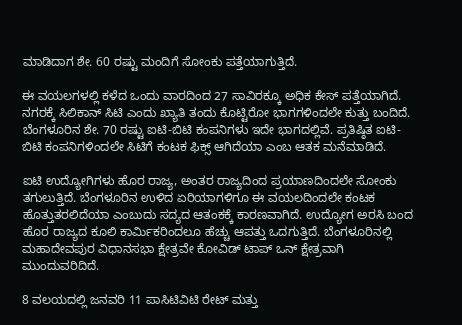ಮಾಡಿದಾಗ ಶೇ. 60 ರಷ್ಟು ಮಂದಿಗೆ ಸೋಂಕು ಪತ್ತೆಯಾಗುತ್ತಿದೆ.

ಈ ವಯಲಗಳಲ್ಲಿ ಕಳೆದ ಒಂದು ವಾರದಿಂದ 27 ಸಾವಿರಕ್ಕೂ ಅಧಿಕ ಕೇಸ್ ಪತ್ತೆಯಾಗಿದೆ. ನಗರಕ್ಕೆ ಸಿಲಿಕಾನ್ ಸಿಟಿ ಎಂದು ಖ್ಯಾತಿ ತಂದು ಕೊಟ್ಟಿರೋ ಭಾಗಗಳಿಂದಲೇ ಕುತ್ತು ಬಂದಿದೆ. ಬೆಂಗಳೂರಿನ ಶೇ. 70 ರಷ್ಟು ಐಟಿ-ಬಿಟಿ ಕಂಪನಿಗಳು ಇದೇ ಭಾಗದಲ್ಲಿವೆ. ಪ್ರತಿಷ್ಠಿತ ಐಟಿ-ಬಿಟಿ ಕಂಪನಿಗಳಿಂದಲೇ ಸಿಟಿಗೆ ಕಂಟಕ ಫಿಕ್ಸ್ ಆಗಿದೆಯಾ ಎಂಬ ಆತಕ ಮನೆಮಾಡಿದೆ.

ಐಟಿ ಉದ್ಯೋಗಿಗಳು ಹೊರ ರಾಜ್ಯ, ಅಂತರ ರಾಜ್ಯದಿಂದ ಪ್ರಯಾಣದಿಂದಲೇ ಸೋಂಕು ತಗುಲುತ್ತಿದೆ. ಬೆಂಗಳೂರಿನ ಉಳಿದ ಏರಿಯಾಗಳಿಗೂ ಈ ವಯಲದಿಂದಲೇ ಕಂಟಕ ಹೊತ್ತುತರಲಿದೆಯಾ ಎಂಬುದು ಸದ್ಯದ ಆತಂಕಕ್ಕೆ ಕಾರಣವಾಗಿದೆ. ಉದ್ಯೋಗ ಅರಸಿ ಬಂದ ಹೊರ ರಾಜ್ಯದ ಕೂಲಿ ಕಾರ್ಮಿಕರಿಂದಲೂ ಹೆಚ್ಚು ಆಪತ್ತು ಒದಗುತ್ತಿದೆ. ಬೆಂಗಳೂರಿನಲ್ಲಿ ಮಹಾದೇವಪುರ ವಿಧಾನಸಭಾ ಕ್ಷೇತ್ರವೇ ಕೋವಿಡ್ ಟಾಪ್ ಒನ್ ಕ್ಷೇತ್ರವಾಗಿ ಮುಂದುವರಿದಿದೆ.

8 ವಲಯದಲ್ಲಿ ಜನವರಿ 11 ಪಾಸಿಟಿವಿಟಿ ರೇಟ್ ಮತ್ತು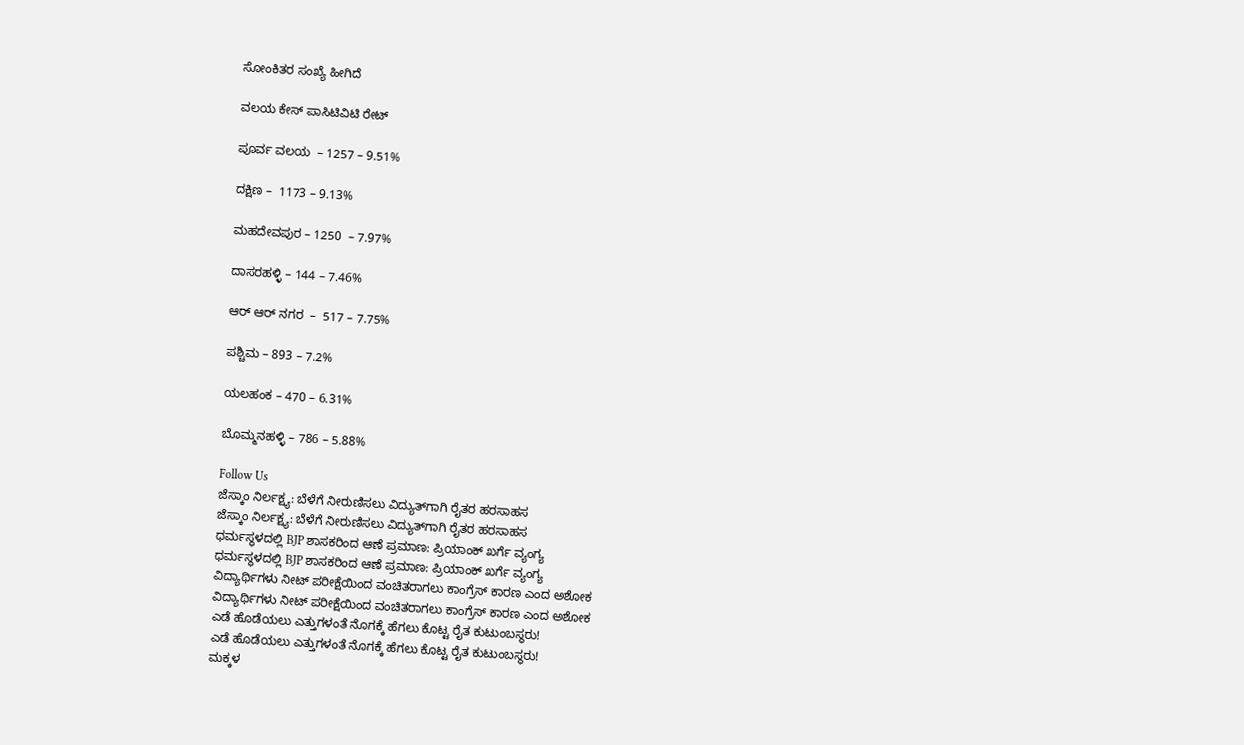ಸೋಂಕಿತರ ಸಂಖ್ಯೆ ಹೀಗಿದೆ

ವಲಯ ಕೇಸ್ ಪಾಸಿಟಿವಿಟಿ ರೇಟ್

ಪೂರ್ವ ವಲಯ  – 1257 – 9.51%

ದಕ್ಷಿಣ –  1173 – 9.13%

ಮಹದೇವಪುರ – 1250  – 7.97%

ದಾಸರಹಳ್ಳಿ – 144 – 7.46%

ಆರ್ ಆರ್ ನಗರ  –  517 – 7.75%

ಪಶ್ಚಿಮ – 893 – 7.2%

ಯಲಹಂಕ – 470 – 6.31%

ಬೊಮ್ಮನಹಳ್ಳಿ – 786 – 5.88%

Follow Us
ಜೆಸ್ಕಾಂ ನಿರ್ಲಕ್ಷ್ಯ: ಬೆಳೆಗೆ ನೀರುಣಿಸಲು ವಿದ್ಯುತ್‌ಗಾಗಿ ರೈತರ ಹರಸಾಹಸ
ಜೆಸ್ಕಾಂ ನಿರ್ಲಕ್ಷ್ಯ: ಬೆಳೆಗೆ ನೀರುಣಿಸಲು ವಿದ್ಯುತ್‌ಗಾಗಿ ರೈತರ ಹರಸಾಹಸ
ಧರ್ಮಸ್ಥಳದಲ್ಲಿ BJP ಶಾಸಕರಿಂದ ಆಣೆ ಪ್ರಮಾಣ: ಪ್ರಿಯಾಂಕ್ ಖರ್ಗೆ ವ್ಯಂಗ್ಯ
ಧರ್ಮಸ್ಥಳದಲ್ಲಿ BJP ಶಾಸಕರಿಂದ ಆಣೆ ಪ್ರಮಾಣ: ಪ್ರಿಯಾಂಕ್ ಖರ್ಗೆ ವ್ಯಂಗ್ಯ
ವಿದ್ಯಾರ್ಥಿಗಳು ನೀಟ್ ಪರೀಕ್ಷೆಯಿಂದ ವಂಚಿತರಾಗಲು ಕಾಂಗ್ರೆಸ್ ಕಾರಣ ಎಂದ ಅಶೋಕ
ವಿದ್ಯಾರ್ಥಿಗಳು ನೀಟ್ ಪರೀಕ್ಷೆಯಿಂದ ವಂಚಿತರಾಗಲು ಕಾಂಗ್ರೆಸ್ ಕಾರಣ ಎಂದ ಅಶೋಕ
ಎಡೆ ಹೊಡೆಯಲು ಎತ್ತುಗಳಂತೆ ನೊಗಕ್ಕೆ ಹೆಗಲು ಕೊಟ್ಟ ರೈತ ಕುಟುಂಬಸ್ಥರು!
ಎಡೆ ಹೊಡೆಯಲು ಎತ್ತುಗಳಂತೆ ನೊಗಕ್ಕೆ ಹೆಗಲು ಕೊಟ್ಟ ರೈತ ಕುಟುಂಬಸ್ಥರು!
ಮಕ್ಕಳ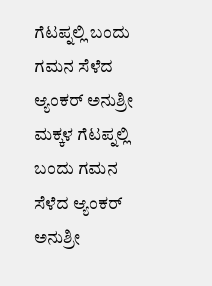ಗೆಟಪ್ನಲ್ಲಿ ಬಂದು ಗಮನ ಸೆಳೆದ ಆ್ಯಂಕರ್ ಅನುಶ್ರೀ
ಮಕ್ಕಳ ಗೆಟಪ್ನಲ್ಲಿ ಬಂದು ಗಮನ ಸೆಳೆದ ಆ್ಯಂಕರ್ ಅನುಶ್ರೀ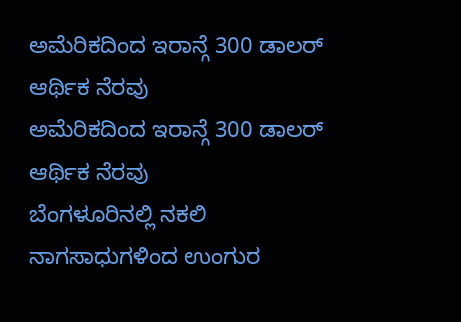ಅಮೆರಿಕದಿಂದ ಇರಾನ್ಗೆ 300 ಡಾಲರ್ ಆರ್ಥಿಕ ನೆರವು
ಅಮೆರಿಕದಿಂದ ಇರಾನ್ಗೆ 300 ಡಾಲರ್ ಆರ್ಥಿಕ ನೆರವು
ಬೆಂಗಳೂರಿನಲ್ಲಿ ನಕಲಿ ನಾಗಸಾಧುಗಳಿಂದ ಉಂಗುರ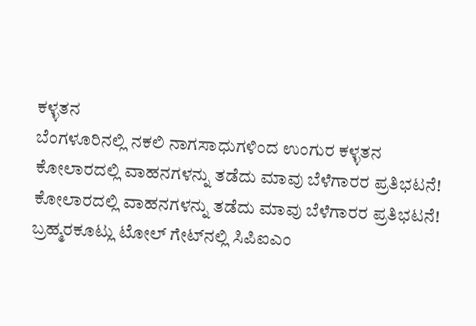ಕಳ್ಳತನ
ಬೆಂಗಳೂರಿನಲ್ಲಿ ನಕಲಿ ನಾಗಸಾಧುಗಳಿಂದ ಉಂಗುರ ಕಳ್ಳತನ
ಕೋಲಾರದಲ್ಲಿ ವಾಹನಗಳನ್ನು ತಡೆದು ಮಾವು ಬೆಳೆಗಾರರ ಪ್ರತಿಭಟನೆ!
ಕೋಲಾರದಲ್ಲಿ ವಾಹನಗಳನ್ನು ತಡೆದು ಮಾವು ಬೆಳೆಗಾರರ ಪ್ರತಿಭಟನೆ!
ಬ್ರಹ್ಮರಕೂಟ್ಲು ಟೋಲ್ ಗೇಟ್‌ನಲ್ಲಿ ಸಿಪಿಐಎಂ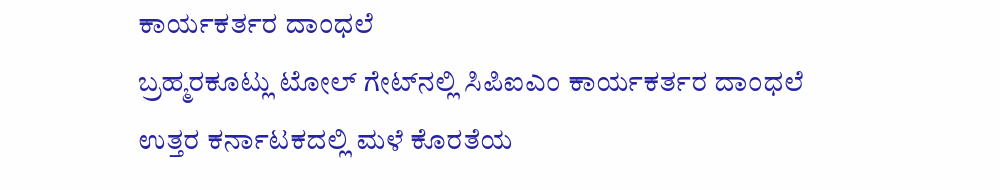ಕಾರ್ಯಕರ್ತರ ದಾಂಧಲೆ
ಬ್ರಹ್ಮರಕೂಟ್ಲು ಟೋಲ್ ಗೇಟ್‌ನಲ್ಲಿ ಸಿಪಿಐಎಂ ಕಾರ್ಯಕರ್ತರ ದಾಂಧಲೆ
ಉತ್ತರ ಕರ್ನಾಟಕದಲ್ಲಿ ಮಳೆ ಕೊರತೆಯ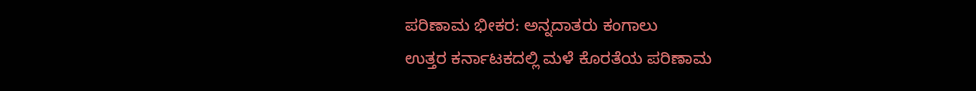ಪರಿಣಾಮ ಭೀಕರ: ಅನ್ನದಾತರು ಕಂಗಾಲು
ಉತ್ತರ ಕರ್ನಾಟಕದಲ್ಲಿ ಮಳೆ ಕೊರತೆಯ ಪರಿಣಾಮ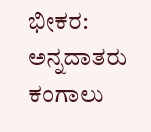ಭೀಕರ: ಅನ್ನದಾತರು ಕಂಗಾಲು